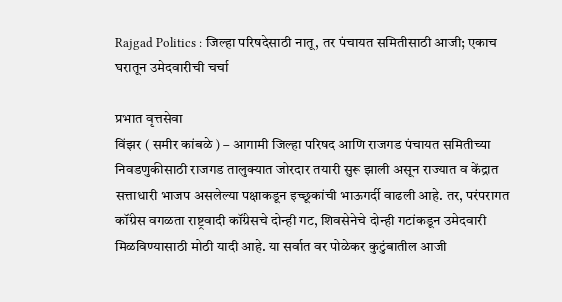Rajgad Politics : जिल्हा परिषदेसाठी नातू, तर पंचायत समितीसाठी आजी; एकाच घरातून उमेदवारीची चर्चा

प्रभात वृत्तसेवा
विंझर ( समीर कांबळे ) – आगामी जिल्हा परिषद आणि राजगड पंचायत समितीच्या निवडणुकीसाठी राजगड तालुक्यात जोरदार तयारी सुरू झाली असून राज्यात व केंद्रात सत्ताधारी भाजप असलेल्या पक्षाकडून इच्छूकांची भाऊगर्दी वाढली आहे. तर, परंपरागत कॉंग्रेस वगळता राष्ट्रवादी कॉंग्रेसचे दोन्ही गट, शिवसेनेचे दोन्ही गटांकडून उमेदवारी मिळविण्यासाठी मोठी यादी आहे. या सर्वात वर पोळेकर कुटुंबातील आजी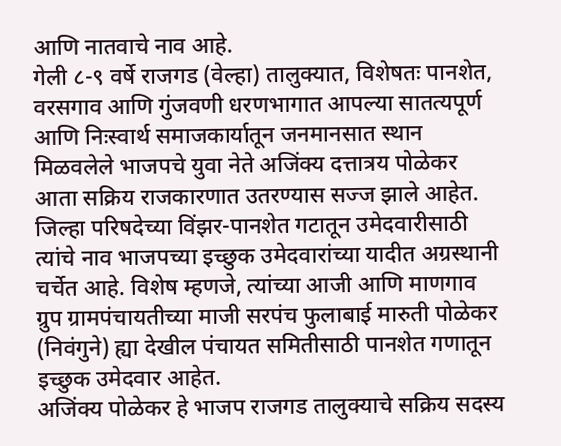आणि नातवाचे नाव आहे.
गेली ८-९ वर्षे राजगड (वेल्हा) तालुक्यात, विशेषतः पानशेत, वरसगाव आणि गुंजवणी धरणभागात आपल्या सातत्यपूर्ण आणि निःस्वार्थ समाजकार्यातून जनमानसात स्थान मिळवलेले भाजपचे युवा नेते अजिंक्य दत्तात्रय पोळेकर आता सक्रिय राजकारणात उतरण्यास सज्ज झाले आहेत. जिल्हा परिषदेच्या विंझर-पानशेत गटातून उमेदवारीसाठी त्यांचे नाव भाजपच्या इच्छुक उमेदवारांच्या यादीत अग्रस्थानी चर्चेत आहे. विशेष म्हणजे, त्यांच्या आजी आणि माणगाव ग्रुप ग्रामपंचायतीच्या माजी सरपंच फुलाबाई मारुती पोळेकर (निवंगुने) ह्या देखील पंचायत समितीसाठी पानशेत गणातून इच्छुक उमेदवार आहेत.
अजिंक्य पोळेकर हे भाजप राजगड तालुक्याचे सक्रिय सदस्य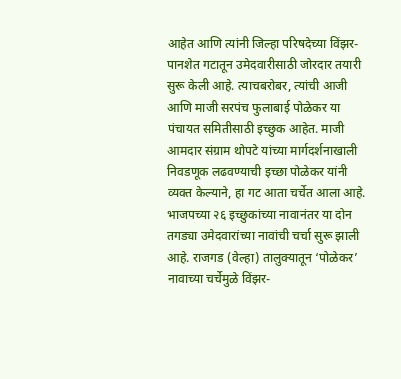आहेत आणि त्यांनी जिल्हा परिषदेच्या विंझर-पानशेत गटातून उमेदवारीसाठी जोरदार तयारी सुरू केली आहे. त्याचबरोबर, त्यांची आजी आणि माजी सरपंच फुलाबाई पोळेकर या पंचायत समितीसाठी इच्छुक आहेत. माजी आमदार संग्राम थोपटे यांच्या मार्गदर्शनाखाली निवडणूक लढवण्याची इच्छा पोळेकर यांनी व्यक्त केल्याने, हा गट आता चर्चेत आला आहे. भाजपच्या २६ इच्छुकांच्या नावानंतर या दोन तगड्या उमेदवारांच्या नावांची चर्चा सुरू झाली आहे. राजगड (वेल्हा) तालुक्यातून ‘पोळेकर’ नावाच्या चर्चेमुळे विंझर-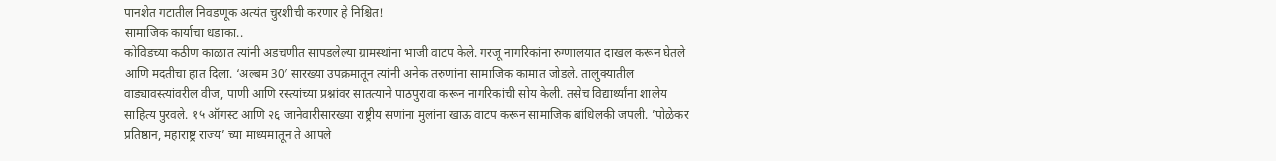पानशेत गटातील निवडणूक अत्यंत चुरशीची करणार हे निश्चित!
सामाजिक कार्याचा धडाका..
कोविडच्या कठीण काळात त्यांनी अडचणीत सापडलेल्या ग्रामस्थांना भाजी वाटप केले. गरजू नागरिकांना रुग्णालयात दाखल करून घेतले आणि मदतीचा हात दिला. ‘अल्बम 30′ सारख्या उपक्रमातून त्यांनी अनेक तरुणांना सामाजिक कामात जोडले. तालुक्यातील वाड्यावस्त्यांवरील वीज, पाणी आणि रस्त्यांच्या प्रश्नांवर सातत्याने पाठपुरावा करून नागरिकांची सोय केली. तसेच विद्यार्थ्यांना शालेय साहित्य पुरवले. १५ ऑगस्ट आणि २६ जानेवारीसारख्या राष्ट्रीय सणांना मुलांना खाऊ वाटप करून सामाजिक बांधिलकी जपली. ’पोळेकर प्रतिष्ठान, महाराष्ट्र राज्य’ च्या माध्यमातून ते आपले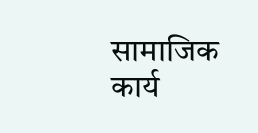सामाजिक कार्य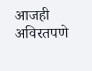आजही अविरतपणे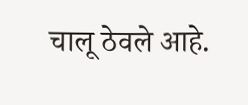चालू ठेवले आहे.